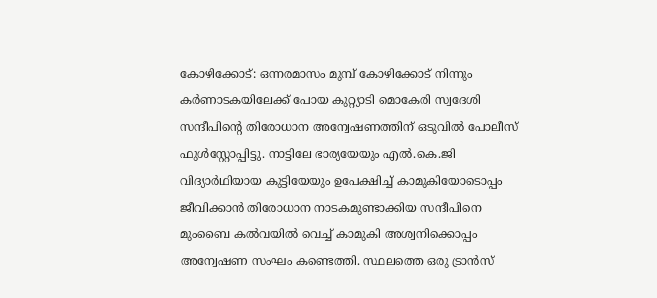കോഴിക്കോട്: ഒന്നരമാസം മുമ്പ് കോഴിക്കോട് നിന്നും കർണാടകയിലേക്ക് പോയ കുറ്റ്യാടി മൊകേരി സ്വദേശി സന്ദീപിന്റെ തിരോധാന അന്വേഷണത്തിന് ഒടുവിൽ പോലീസ് ഫുൾസ്റ്റോപ്പിട്ടു. നാട്ടിലേ ഭാര്യയേയും എൽ.കെ.ജി വിദ്യാർഥിയായ കുട്ടിയേയും ഉപേക്ഷിച്ച് കാമുകിയോടൊപ്പം ജീവിക്കാൻ തിരോധാന നാടകമുണ്ടാക്കിയ സന്ദീപിനെ മുംബൈ കൽവയിൽ വെച്ച് കാമുകി അശ്വനിക്കൊപ്പം അന്വേഷണ സംഘം കണ്ടെത്തി. സ്ഥലത്തെ ഒരു ട്രാൻസ്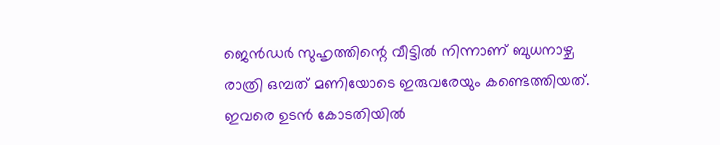ജെൻഡർ സുഹൃത്തിന്റെ വീട്ടിൽ നിന്നാണ് ബുധനാഴ്ച രാത്രി ഒമ്പത് മണിയോടെ ഇരുവരേയും കണ്ടെത്തിയത്. ഇവരെ ഉടൻ കോടതിയിൽ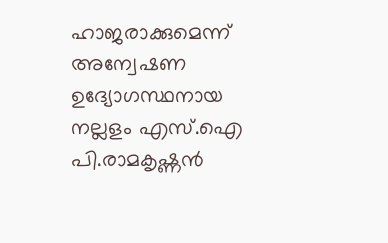ഹാജരാക്കുമെന്ന് അന്വേഷണ ഉദ്യോഗസ്ഥനായ നല്ലളം എസ്.ഐ പി.രാമകൃഷ്ണൻ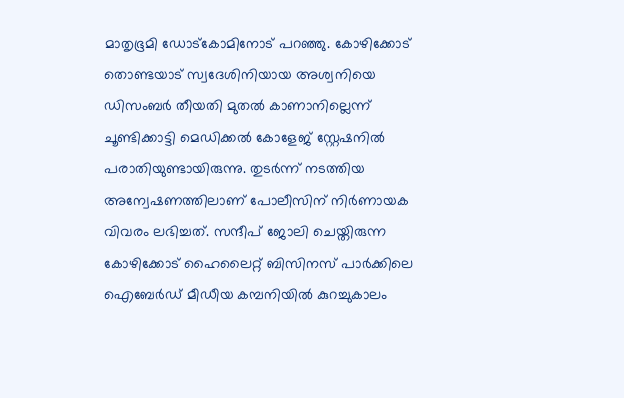മാതൃഭൂമി ഡോട്കോമിനോട് പറഞ്ഞു. കോഴിക്കോട് തൊണ്ടയാട് സ്വദേശിനിയായ അശ്വനിയെ ഡിസംബർ തീയതി മുതൽ കാണാനില്ലെന്ന് ചൂണ്ടിക്കാട്ടി മെഡിക്കൽ കോളേജ് സ്റ്റേഷനിൽ പരാതിയുണ്ടായിരുന്നു. തുടർന്ന് നടത്തിയ അന്വേഷണത്തിലാണ് പോലീസിന് നിർണായക വിവരം ലഭിച്ചത്. സന്ദീപ് ജോലി ചെയ്തിരുന്ന കോഴിക്കോട് ഹൈലൈറ്റ് ബിസിനസ് പാർക്കിലെ ഐബേർഡ് മീഡീയ കമ്പനിയിൽ കുറച്ചുകാലം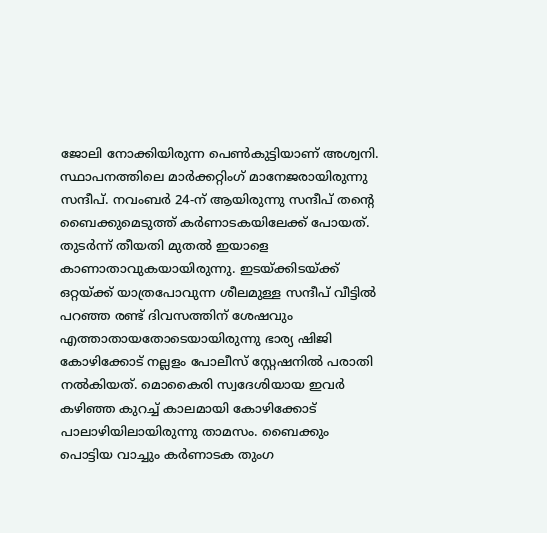ജോലി നോക്കിയിരുന്ന പെൺകുട്ടിയാണ് അശ്വനി. സ്ഥാപനത്തിലെ മാർക്കറ്റിംഗ് മാനേജരായിരുന്നു സന്ദീപ്. നവംബർ 24-ന് ആയിരുന്നു സന്ദീപ് തന്റെ ബൈക്കുമെടുത്ത് കർണാടകയിലേക്ക് പോയത്. തുടർന്ന് തീയതി മുതൽ ഇയാളെ കാണാതാവുകയായിരുന്നു. ഇടയ്ക്കിടയ്ക്ക് ഒറ്റയ്ക്ക് യാത്രപോവുന്ന ശീലമുള്ള സന്ദീപ് വീട്ടിൽ പറഞ്ഞ രണ്ട് ദിവസത്തിന് ശേഷവും എത്താതായതോടെയായിരുന്നു ഭാര്യ ഷിജി കോഴിക്കോട് നല്ലളം പോലീസ് സ്റ്റേഷനിൽ പരാതി നൽകിയത്. മൊകൈരി സ്വദേശിയായ ഇവർ കഴിഞ്ഞ കുറച്ച് കാലമായി കോഴിക്കോട് പാലാഴിയിലായിരുന്നു താമസം. ബൈക്കും പൊട്ടിയ വാച്ചും കർണാടക തുംഗ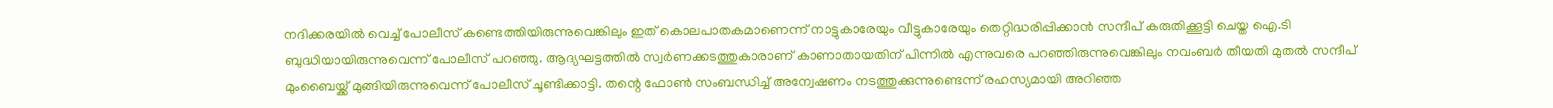നദിക്കരയിൽ വെച്ച് പോലീസ് കണ്ടെത്തിയിരുന്നുവെങ്കിലും ഇത് കൊലപാതകമാണെന്ന് നാട്ടുകാരേയും വീട്ടുകാരേയും തെറ്റിദ്ധരിപ്പിക്കാൻ സന്ദീപ് കരുതിക്കൂട്ടി ചെയ്ത ഐ.ടി ബുദ്ധിയായിരുന്നുവെന്ന് പോലീസ് പറഞ്ഞു. ആദ്യഘട്ടത്തിൽ സ്വർണക്കടത്തുകാരാണ് കാണാതായതിന് പിന്നിൽ എന്നുവരെ പറഞ്ഞിരുന്നുവെങ്കിലും നവംബർ തീയതി മുതൽ സന്ദീപ് മുംബൈയ്ക്ക് മുങ്ങിയിരുന്നുവെന്ന് പോലീസ് ചൂണ്ടിക്കാട്ടി. തന്റെ ഫോൺ സംബന്ധിച്ച് അന്വേഷണം നടത്തുക്കുന്നുണ്ടെന്ന് രഹസ്യമായി അറിഞ്ഞ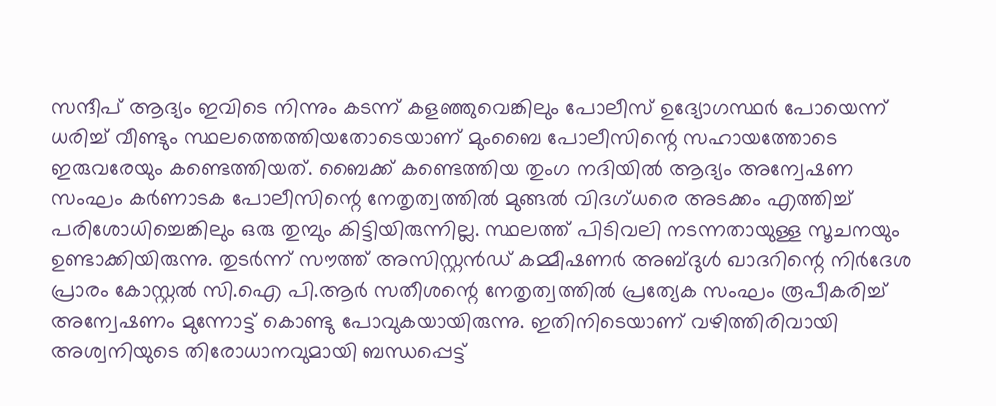സന്ദീപ് ആദ്യം ഇവിടെ നിന്നും കടന്ന് കളഞ്ഞുവെങ്കിലും പോലീസ് ഉദ്യോഗസ്ഥർ പോയെന്ന് ധരിച്ച് വീണ്ടും സ്ഥലത്തെത്തിയതോടെയാണ് മുംബൈ പോലീസിന്റെ സഹായത്തോടെ ഇരുവരേയും കണ്ടെത്തിയത്. ബൈക്ക് കണ്ടെത്തിയ തുംഗ നദിയിൽ ആദ്യം അന്വേഷണ സംഘം കർണാടക പോലീസിന്റെ നേതൃത്വത്തിൽ മുങ്ങൽ വിദഗ്ധരെ അടക്കം എത്തിച്ച് പരിശോധിച്ചെങ്കിലും ഒരു തുമ്പും കിട്ടിയിരുന്നില്ല. സ്ഥലത്ത് പിടിവലി നടന്നതായുള്ള സൂചനയും ഉണ്ടാക്കിയിരുന്നു. തുടർന്ന് സൗത്ത് അസിസ്റ്റൻഡ് കമ്മീഷണർ അബ്ദുൾ ഖാദറിന്റെ നിർദേശ പ്രാരം കോസ്റ്റൽ സി.ഐ പി.ആർ സതീശന്റെ നേതൃത്വത്തിൽ പ്രത്യേക സംഘം രൂപീകരിച്ച് അന്വേഷണം മുന്നോട്ട് കൊണ്ടു പോവുകയായിരുന്നു. ഇതിനിടെയാണ് വഴിത്തിരിവായി അശ്വനിയുടെ തിരോധാനവുമായി ബന്ധപ്പെട്ട്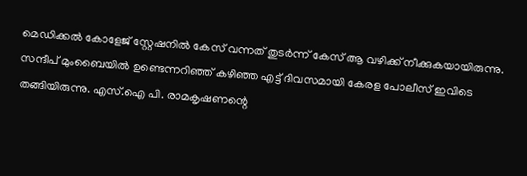മെഡിക്കൽ കോളേജ് സ്റ്റേഷനിൽ കേസ് വന്നത് തുടർന്ന് കേസ് ആ വഴിക്ക് നീക്കുകയായിരുന്നു. സന്ദീപ് മുംബൈയിൽ ഉണ്ടെന്നറിഞ്ഞ് കഴിഞ്ഞ എട്ട് ദിവസമായി കേരള പോലീസ് ഇവിടെ തങ്ങിയിരുന്നു. എസ്.ഐ പി. രാമകൃഷണന്റെ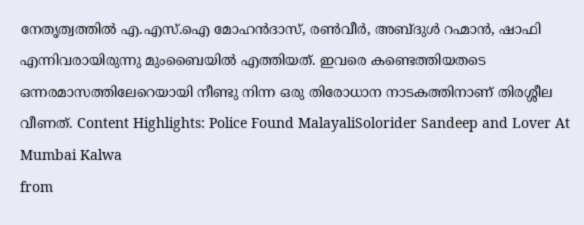നേതൃത്വത്തിൽ എ.എസ്.ഐ മോഹൻദാസ്, രൺവീർ, അബ്ദുൾ റഹ്മാൻ, ഷാഫി എന്നിവരായിരുന്നു മുംബൈയിൽ എത്തിയത്. ഇവരെ കണ്ടെത്തിയതടെ ഒന്നരമാസത്തിലേറെയായി നീണ്ടു നിന്ന ഒരു തിരോധാന നാടകത്തിനാണ് തിരശ്ശീല വീണത്. Content Highlights: Police Found MalayaliSolorider Sandeep and Lover At Mumbai Kalwa
from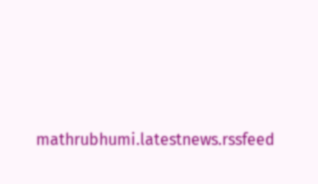mathrubhumi.latestnews.rssfeed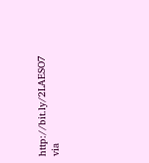http://bit.ly/2LAESO7
via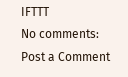IFTTT
No comments:
Post a Comment